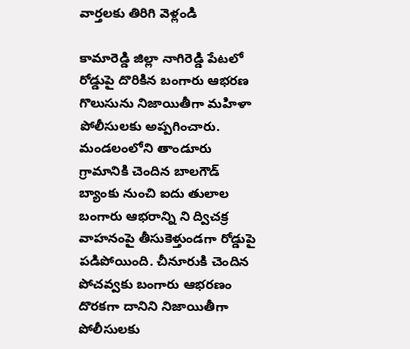వార్తలకు తిరిగి వెళ్లండి

కామారెడ్డి జిల్లా నాగిరెడ్డి పేటలో రోడ్డుపై దొరికిన బంగారు ఆభరణ గొలుసును నిజాయితీగా మహిళా పోలీసులకు అప్పగించారు.
మండలంలోని తాండూరు గ్రామానికి చెందిన బాలగౌడ్ బ్యాంకు నుంచి ఐదు తులాల బంగారు ఆభరాన్ని ని ద్విచక్ర వాహనంపై తీసుకెళ్తుండగా రోడ్డుపై పడిపోయింది. చీనూరుకి చెందిన పోచవ్వకు బంగారు ఆభరణం దొరకగా దానిని నిజాయితీగా పోలీసులకు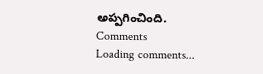అప్పగించింది.
Comments
Loading comments...